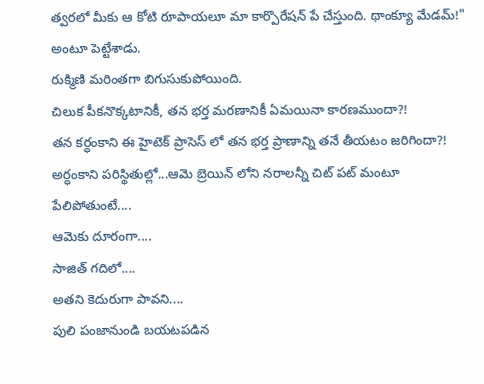త్వరలో మీకు ఆ కోటి రూపాయలూ మా కార్పొరేషన్ పే చేస్తుంది. థాంక్యూ మేడమ్!" అంటూ పెట్టేశాడు.
రుక్మిణి మరింతగా బిగుసుకుపోయింది.
చిలుక పీకనొక్కటానికీ, తన భర్త మరణానికీ ఏమయినా కారణముందా?!
తన కర్ధంకాని ఈ హైటెక్ ప్రాసెస్ లో తన భర్త ప్రాణాన్ని తనే తీయటం జరిగిందా?!
అర్ధంకాని పరిస్థితుల్లో...ఆమె బ్రెయిన్ లోని నరాలన్నీ చిట్ పట్ మంటూ పేలిపోతుంటే....
ఆమెకు దూరంగా....
సాజిత్ గదిలో....
అతని కెదురుగా పావని....
పులి పంజానుండి బయటపడిన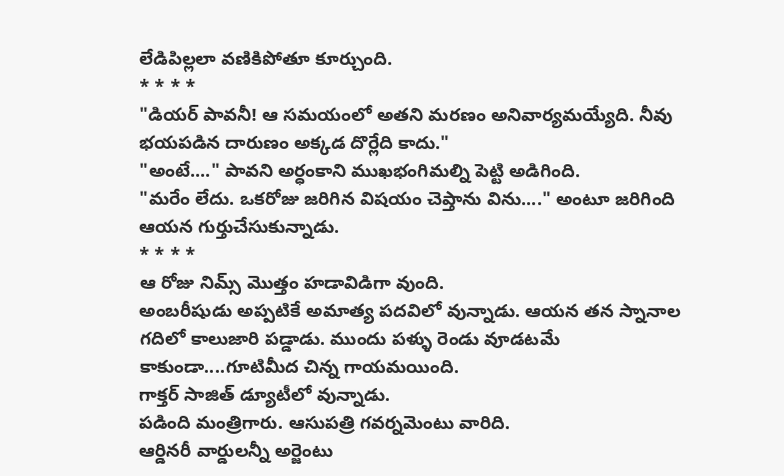లేడిపిల్లలా వణికిపోతూ కూర్చుంది.
* * * *
"డియర్ పావనీ! ఆ సమయంలో అతని మరణం అనివార్యమయ్యేది. నీవు భయపడిన దారుణం అక్కడ దొర్లేది కాదు."
"అంటే...." పావని అర్ధంకాని ముఖభంగిమల్ని పెట్టి అడిగింది.
"మరేం లేదు. ఒకరోజు జరిగిన విషయం చెప్తాను విను...." అంటూ జరిగింది ఆయన గుర్తుచేసుకున్నాడు.
* * * *
ఆ రోజు నిమ్స్ మొత్తం హడావిడిగా వుంది.
అంబరీషుడు అప్పటికే అమాత్య పదవిలో వున్నాడు. ఆయన తన స్నానాల గదిలో కాలుజారి పడ్డాడు. ముందు పళ్ళు రెండు వూడటమే కాకుండా....గూటిమీద చిన్న గాయమయింది.
గాక్తర్ సాజిత్ డ్యూటీలో వున్నాడు.
పడింది మంత్రిగారు. ఆసుపత్రి గవర్నమెంటు వారిది.
ఆర్డినరీ వార్డులన్నీ అర్జెంటు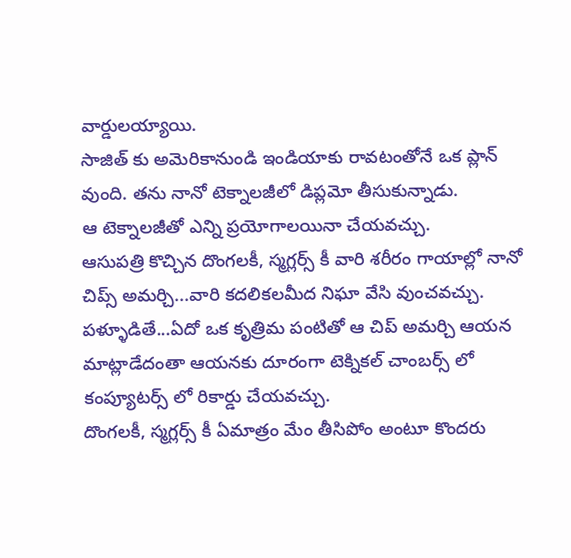వార్డులయ్యాయి.
సాజిత్ కు అమెరికానుండి ఇండియాకు రావటంతోనే ఒక ప్లాన్ వుంది. తను నానో టెక్నాలజీలో డిప్లమో తీసుకున్నాడు.
ఆ టెక్నాలజీతో ఎన్ని ప్రయోగాలయినా చేయవచ్చు.
ఆసుపత్రి కొచ్చిన దొంగలకీ, స్మగ్లర్స్ కీ వారి శరీరం గాయాల్లో నానో చిప్స్ అమర్చి...వారి కదలికలమీద నిఘా వేసి వుంచవచ్చు.
పళ్ళూడితే...ఏదో ఒక కృత్రిమ పంటితో ఆ చిప్ అమర్చి ఆయన మాట్లాడేదంతా ఆయనకు దూరంగా టెక్నికల్ చాంబర్స్ లో కంప్యూటర్స్ లో రికార్డు చేయవచ్చు.
దొంగలకీ, స్మగ్లర్స్ కీ ఏమాత్రం మేం తీసిపోం అంటూ కొందరు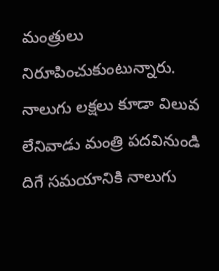మంత్రులు నిరూపించుకుంటున్నారు.
నాలుగు లక్షలు కూడా విలువ లేనివాడు మంత్రి పదవినుండి దిగే సమయానికి నాలుగు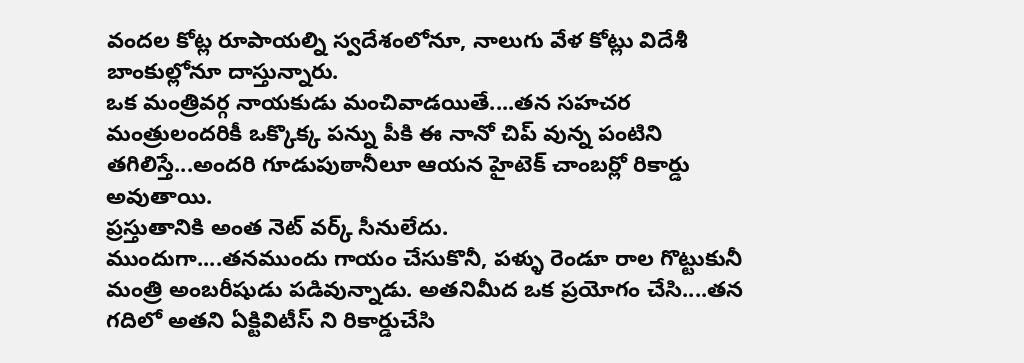వందల కోట్ల రూపాయల్ని స్వదేశంలోనూ, నాలుగు వేళ కోట్లు విదేశీ బాంకుల్లోనూ దాస్తున్నారు.
ఒక మంత్రివర్గ నాయకుడు మంచివాడయితే....తన సహచర మంత్రులందరికీ ఒక్కొక్క పన్ను పీకి ఈ నానో చిప్ వున్న పంటిని తగిలిస్తే...అందరి గూడుపుఠానీలూ ఆయన హైటెక్ చాంబర్లో రికార్డు అవుతాయి.
ప్రస్తుతానికి అంత నెట్ వర్క్ సీనులేదు.
ముందుగా....తనముందు గాయం చేసుకొనీ, పళ్ళు రెండూ రాల గొట్టుకునీ మంత్రి అంబరీషుడు పడివున్నాడు. అతనిమీద ఒక ప్రయోగం చేసి....తన గదిలో అతని ఏక్టివిటీస్ ని రికార్డుచేసి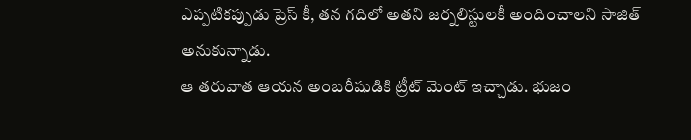ఎప్పటికప్పుడు ప్రెస్ కీ, తన గదిలో అతని జర్నలిస్టులకీ అందించాలని సాజిత్ అనుకున్నాడు.
ఆ తరువాత ఆయన అంబరీషుడికి ట్రీట్ మెంట్ ఇచ్చాడు. భుజం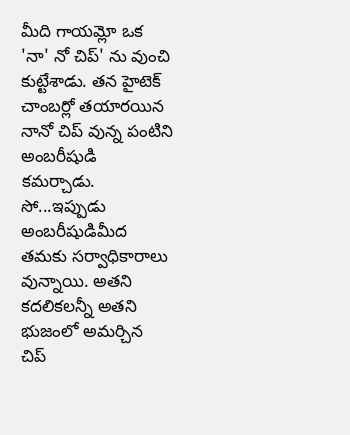మీది గాయమ్లో ఒక 'నా' నో చిప్' ను వుంచి కుట్టేశాడు. తన హైటెక్ చాంబర్లో తయారయిన నానో చిప్ వున్న పంటిని అంబరీషుడి కమర్చాడు.
సో...ఇప్పుడు అంబరీషుడిమీద తమకు సర్వాధికారాలు వున్నాయి. అతని కదలికలన్నీ అతని భుజంలో అమర్చిన చిప్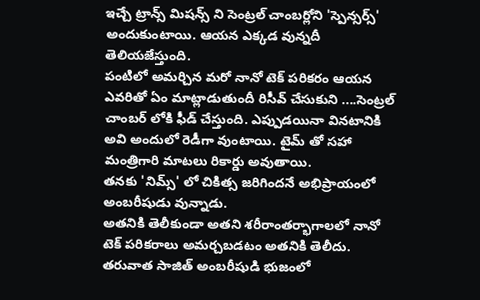ఇచ్చే ట్రాన్స్ మిషన్స్ ని సెంట్రల్ చాంబర్లోని 'స్పెన్సర్స్' అందుకుంటాయి. ఆయన ఎక్కడ వున్నదీ తెలియజేస్తుంది.
పంటిలో అమర్చిన మరో నానో టెక్ పరికరం ఆయన ఎవరితో ఏం మాట్లాడుతుందీ రిసీవ్ చేసుకుని ....సెంట్రల్ చాంబర్ లోకి ఫీడ్ చేస్తుంది. ఎప్పుడయినా వినటానికి అవి అందులో రెడీగా వుంటాయి. టైమ్ తో సహా మంత్రిగారి మాటలు రికార్డు అవుతాయి.
తనకు 'నిమ్స్' లో చికిత్స జరిగిందనే అభిప్రాయంలో అంబరీషుడు వున్నాడు.
అతనికి తెలీకుండా అతని శరీరాంతర్భాగాలలో నానో టెక్ పరికరాలు అమర్చబడటం అతనికి తెలీదు.
తరువాత సాజిత్ అంబరీషుడి భుజంలో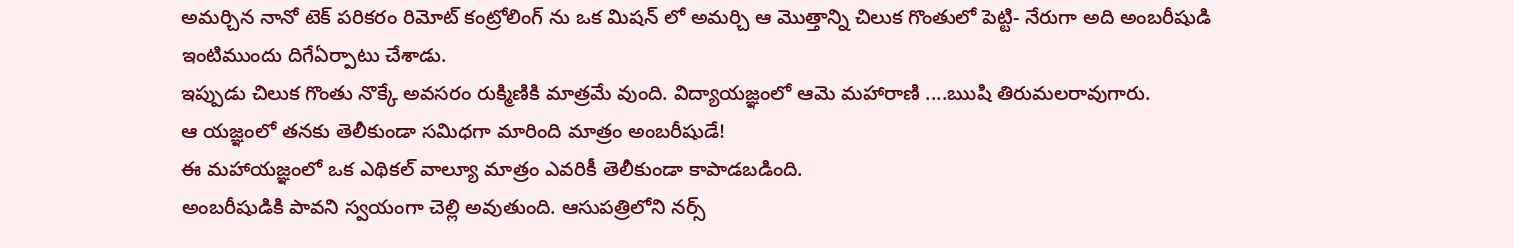అమర్చిన నానో టెక్ పరికరం రిమోట్ కంట్రోలింగ్ ను ఒక మిషన్ లో అమర్చి ఆ మొత్తాన్ని చిలుక గొంతులో పెట్టి- నేరుగా అది అంబరీషుడి ఇంటిముందు దిగేఏర్పాటు చేశాడు.
ఇప్పుడు చిలుక గొంతు నొక్కే అవసరం రుక్మిణికి మాత్రమే వుంది. విద్యాయజ్ఞంలో ఆమె మహారాణి ....ఋషి తిరుమలరావుగారు.
ఆ యజ్ఞంలో తనకు తెలీకుండా సమిధగా మారింది మాత్రం అంబరీషుడే!
ఈ మహాయజ్ఞంలో ఒక ఎథికల్ వాల్యూ మాత్రం ఎవరికీ తెలీకుండా కాపాడబడింది.
అంబరీషుడికి పావని స్వయంగా చెల్లి అవుతుంది. ఆసుపత్రిలోని నర్స్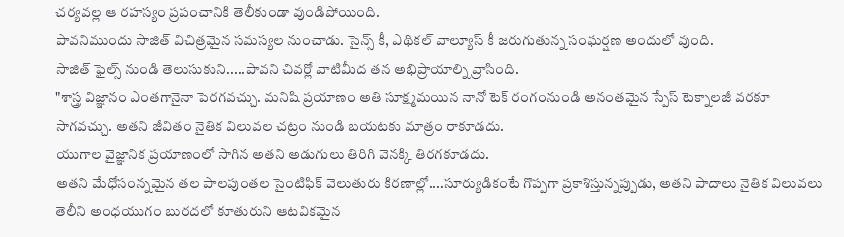చర్యవల్ల ఆ రహస్యం ప్రపంచానికి తెలీకుండా వుండిపోయింది.
పావనిముందు సాజిత్ విచిత్రమైన సమస్యల నుంచాడు. సైన్స్ కీ, ఎథికల్ వాల్యూస్ కీ జరుగుతున్న సంఘర్షణ అందులో వుంది.
సాజిత్ ఫైల్స్ నుండి తెలుసుకుని.....పావని చివర్లో వాటిమీద తన అభిప్రాయాల్ని వ్రాసింది.
"శాస్త్ర విజ్ఞానం ఎంతగానైనా పెరగవచ్చు. మనిషి ప్రయాణం అతి సూక్ష్మమయిన నానో టెక్ రంగంనుండి అనంతమైన స్పేస్ టెక్నాలజీ వరకూ సాగవచ్చు. అతని జీవితం నైతిక విలువల చట్రం నుండి బయటకు మాత్రం రాకూడదు.
యుగాల వైజ్ఞానిక ప్రయాణంలో సాగిన అతని అడుగులు తిరిగి వెనక్కి తిరగకూడదు.
అతని మేధోసంన్నమైన తల పాలపుంతల సైంటిఫిక్ వెలుతురు కిరణాల్లో....సూర్యుడికంటే గొప్పగా ప్రకాశిస్తున్నప్పుడు, అతని పాదాలు నైతిక విలువలు తెలీని అంధయుగం బురదలో కూతురుని ఆటవికమైన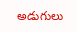అడుగులు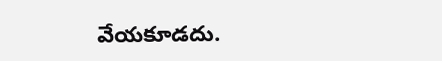వేయకూడదు.